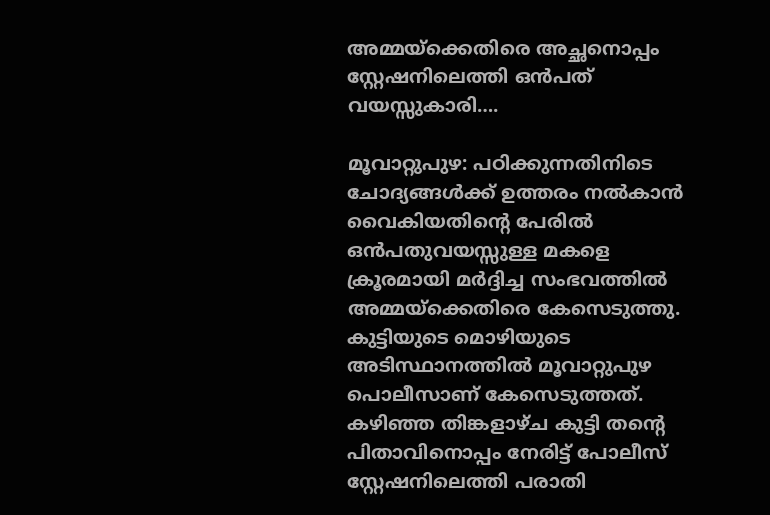അമ്മയ്‌ക്കെതിരെ അച്ഛനൊപ്പം സ്റ്റേഷനിലെത്തി ഒൻപത് വയസ്സുകാരി….

മൂവാറ്റുപുഴ: പഠിക്കുന്നതിനിടെ ചോദ്യങ്ങൾക്ക് ഉത്തരം നൽകാൻ വൈകിയതിന്റെ പേരിൽ ഒൻപതുവയസ്സുള്ള മകളെ ക്രൂരമായി മർദ്ദിച്ച സംഭവത്തിൽ അമ്മയ്‌ക്കെതിരെ കേസെടുത്തു. കുട്ടിയുടെ മൊഴിയുടെ അടിസ്ഥാനത്തിൽ മൂവാറ്റുപുഴ പൊലീസാണ് കേസെടുത്തത്. കഴിഞ്ഞ തിങ്കളാഴ്ച കുട്ടി തന്റെ പിതാവിനൊപ്പം നേരിട്ട് പോലീസ് സ്റ്റേഷനിലെത്തി പരാതി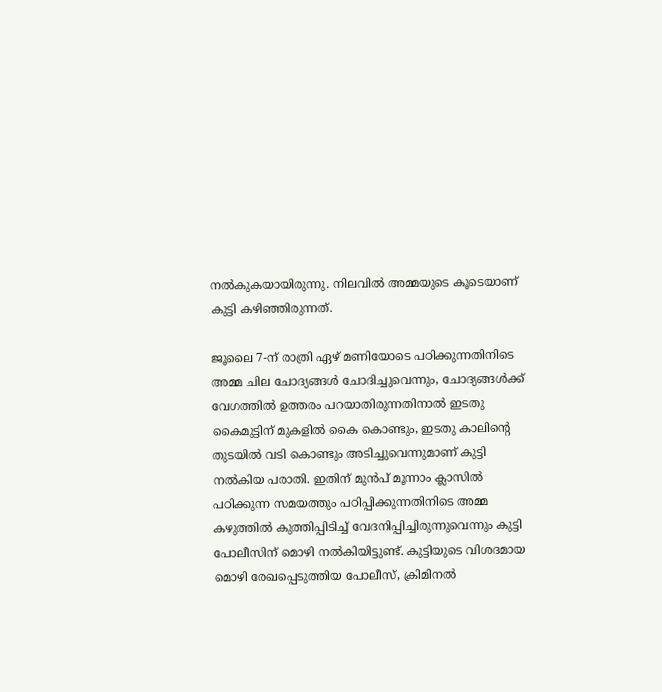നൽകുകയായിരുന്നു. നിലവിൽ അമ്മയുടെ കൂടെയാണ് കുട്ടി കഴിഞ്ഞിരുന്നത്.

ജൂലൈ 7-ന് രാത്രി ഏഴ് മണിയോടെ പഠിക്കുന്നതിനിടെ അമ്മ ചില ചോദ്യങ്ങൾ ചോദിച്ചുവെന്നും, ചോദ്യങ്ങൾക്ക് വേഗത്തിൽ ഉത്തരം പറയാതിരുന്നതിനാൽ ഇടതു കൈമുട്ടിന് മുകളിൽ കൈ കൊണ്ടും, ഇടതു കാലിന്റെ തുടയിൽ വടി കൊണ്ടും അടിച്ചുവെന്നുമാണ് കുട്ടി നൽകിയ പരാതി. ഇതിന് മുൻപ് മൂന്നാം ക്ലാസിൽ പഠിക്കുന്ന സമയത്തും പഠിപ്പിക്കുന്നതിനിടെ അമ്മ കഴുത്തിൽ കുത്തിപ്പിടിച്ച് വേദനിപ്പിച്ചിരുന്നുവെന്നും കുട്ടി പോലീസിന് മൊഴി നൽകിയിട്ടുണ്ട്. കുട്ടിയുടെ വിശദമായ മൊഴി രേഖപ്പെടുത്തിയ പോലീസ്, ക്രിമിനൽ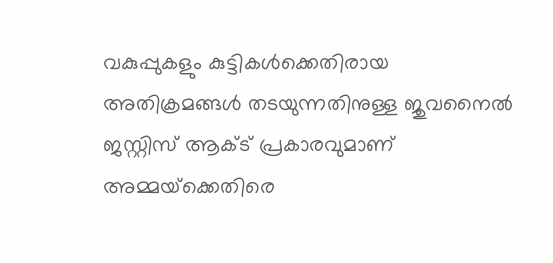വകുപ്പുകളും കുട്ടികൾക്കെതിരായ അതിക്രമങ്ങൾ തടയുന്നതിനുള്ള ജുവനൈൽ ജസ്റ്റിസ് ആക്ട് പ്രകാരവുമാണ് അമ്മയ്‌ക്കെതിരെ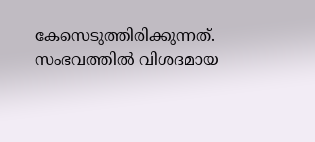കേസെടുത്തിരിക്കുന്നത്. സംഭവത്തിൽ വിശദമായ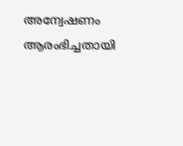അന്വേഷണം ആരംഭിച്ചതായി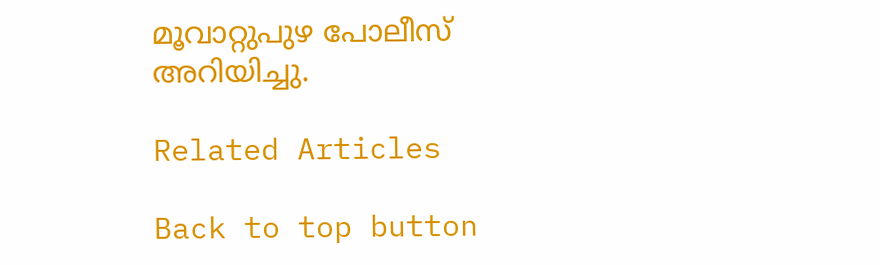മൂവാറ്റുപുഴ പോലീസ് അറിയിച്ചു.

Related Articles

Back to top button